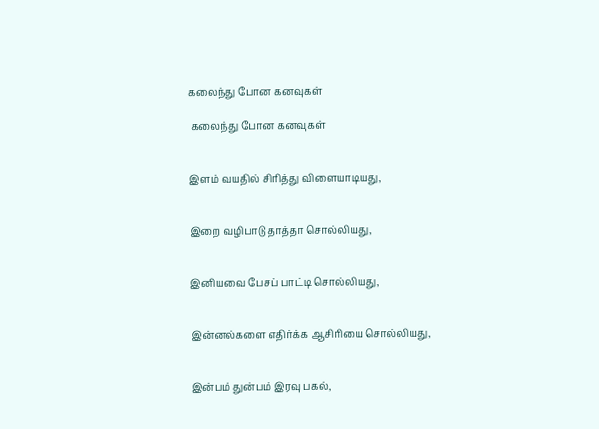கலைந்து போன கனவுகள்

 கலைந்து போன கனவுகள்


இளம் வயதில் சிரித்து விளையாடியது,


இறை வழிபாடு தாத்தா சொல்லியது,


இனியவை பேசப் பாட்டி சொல்லியது,


இன்னல்களை எதிர்க்க ஆசிரியை சொல்லியது,


இன்பம் துன்பம் இரவு பகல்,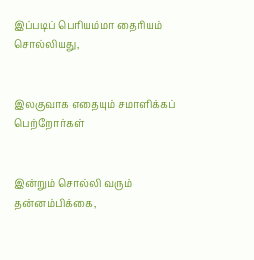இப்படிப் பெரியம்மா தைரியம் சொல்லியது,


இலகுவாக எதையும் சமாளிக்கப் பெற்றோர்கள்


இன்றும் சொல்லி வரும் தன்னம்பிக்கை,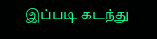இப்படி கடந்து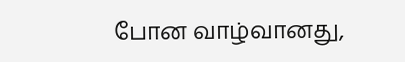போன வாழ்வானது,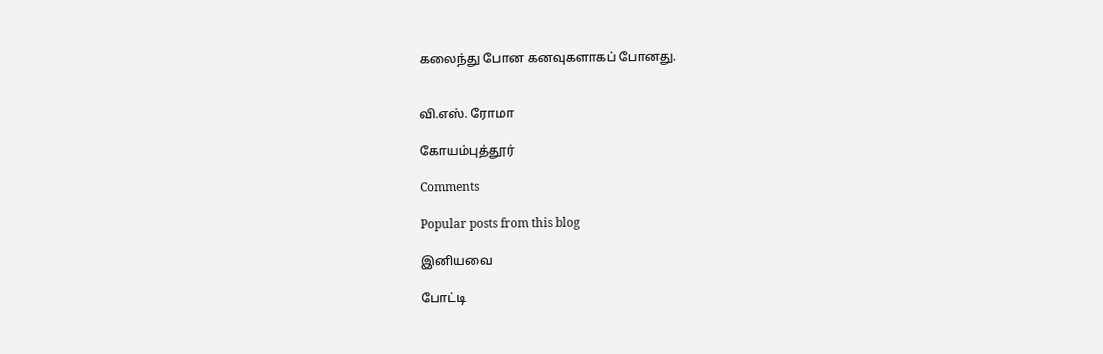கலைந்து போன கனவுகளாகப் போனது.


வி.எஸ். ரோமா

கோயம்புத்தூர்

Comments

Popular posts from this blog

இனியவை

போட்டி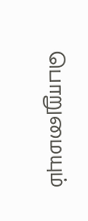பொறுமையும்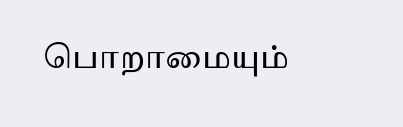பொறாமையும்